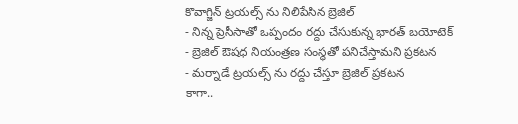కొవాగ్జిన్ ట్రయల్స్ ను నిలిపేసిన బ్రెజిల్
- నిన్న ప్రెసీసాతో ఒప్పందం రద్దు చేసుకున్న భారత్ బయోటెక్
- బ్రెజిల్ ఔషధ నియంత్రణ సంస్థతో పనిచేస్తామని ప్రకటన
- మర్నాడే ట్రయల్స్ ను రద్దు చేస్తూ బ్రెజిల్ ప్రకటన
కాగా..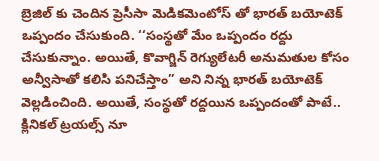బ్రెజిల్ కు చెందిన ప్రెసీసా మెడికమెంటోస్ తో భారత్ బయోటెక్ ఒప్పందం చేసుకుంది. ‘‘సంస్థతో మేం ఒప్పందం రద్దు చేసుకున్నాం. అయితే, కొవాగ్జిన్ రెగ్యులేటరీ అనుమతుల కోసం అన్వీసాతో కలిసి పనిచేస్తాం’’ అని నిన్న భారత్ బయోటెక్ వెల్లడించింది. అయితే, సంస్థతో రద్దయిన ఒప్పందంతో పాటే.. క్లినికల్ ట్రయల్స్ నూ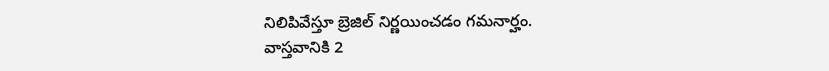నిలిపివేస్తూ బ్రెజిల్ నిర్ణయించడం గమనార్హం.
వాస్తవానికి 2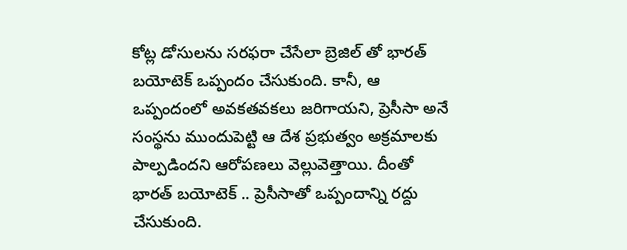కోట్ల డోసులను సరఫరా చేసేలా బ్రెజిల్ తో భారత్ బయోటెక్ ఒప్పందం చేసుకుంది. కానీ, ఆ ఒప్పందంలో అవకతవకలు జరిగాయని, ప్రెసీసా అనే సంస్థను ముందుపెట్టి ఆ దేశ ప్రభుత్వం అక్రమాలకు పాల్పడిందని ఆరోపణలు వెల్లువెత్తాయి. దీంతో భారత్ బయోటెక్ .. ప్రెసీసాతో ఒప్పందాన్ని రద్దు చేసుకుంది.